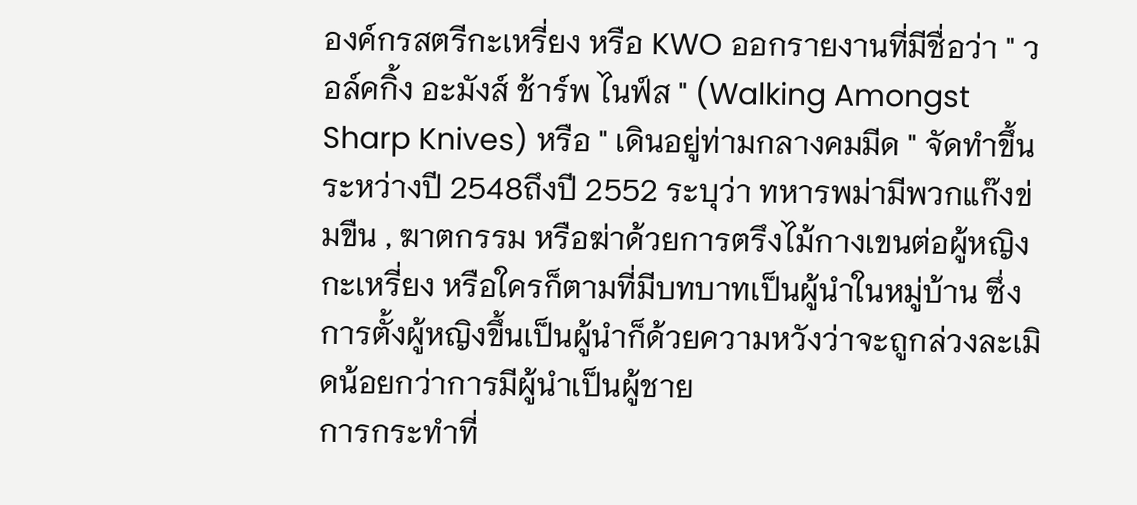องค์กรสตรีกะเหรี่ยง หรือ KWO ออกรายงานที่มีชื่อว่า " วอล์คกิ้ง อะมังส์ ช้าร์พ ไนฟ์ส " (Walking Amongst Sharp Knives) หรือ " เดินอยู่ท่ามกลางคมมีด " จัดทำขึ้นระหว่างปี 2548ถึงปี 2552 ระบุว่า ทหารพม่ามีพวกแก๊งข่มขืน , ฆาตกรรม หรือฆ่าด้วยการตรึงไม้กางเขนต่อผู้หญิงกะเหรี่ยง หรือใครก็ตามที่มีบทบาทเป็นผู้นำในหมู่บ้าน ซึ่งการตั้งผู้หญิงขึ้นเป็นผู้นำก็ด้วยความหวังว่าจะถูกล่วงละเมิดน้อยกว่าการมีผู้นำเป็นผู้ชาย
การกระทำที่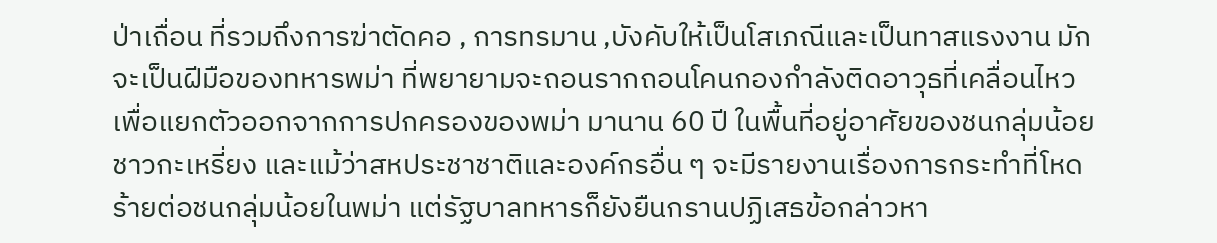ป่าเถื่อน ที่รวมถึงการฆ่าตัดคอ , การทรมาน ,บังคับให้เป็นโสเภณีและเป็นทาสแรงงาน มักจะเป็นฝีมือของทหารพม่า ที่พยายามจะถอนรากถอนโคนกองกำลังติดอาวุธที่เคลื่อนไหวเพื่อแยกตัวออกจากการปกครองของพม่า มานาน 60 ปี ในพื้นที่อยู่อาศัยของชนกลุ่มน้อยชาวกะเหรี่ยง และแม้ว่าสหประชาชาติและองค์กรอื่น ๆ จะมีรายงานเรื่องการกระทำที่โหดร้ายต่อชนกลุ่มน้อยในพม่า แต่รัฐบาลทหารก็ยังยืนกรานปฏิเสธข้อกล่าวหา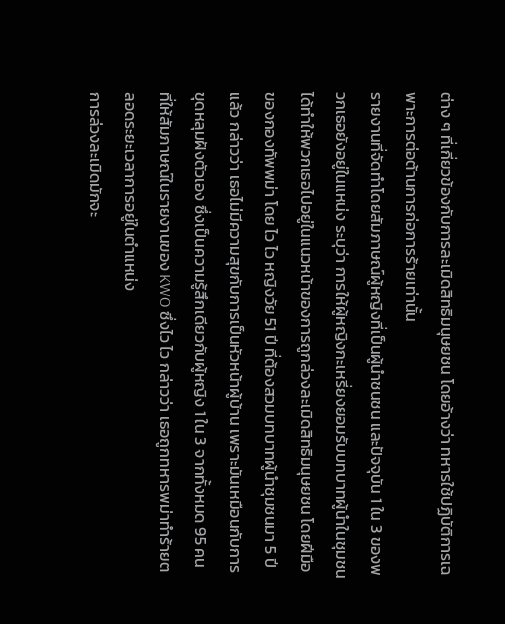ต่าง ๆ ที่เกี่ยวข้องกับการละเมิดสิทธิมนุษยชน โดยอ้างว่า ทหารใช้ปฏิบัติการเฉพาะการต่อต้านการก่อการร้ายเท่านั้น
รายงานที่จัดทำโดยสัมภาษณ์ผู้หญิงที่เป็นผู้นำชนชน และปัจจุบัน 1 ใน 3 ของพวกเธอยังอยู่ในแหน่ง ระบุว่า การให้ผู้หญิงกะเหรี่ยงยอมรับบทบาทผู้นำในชุมชน ได้ทำให้พวกเธอไปอยู่ในแนวหน้าของการถูกล่วงละเมิดสิทธิมนุษยชน โดยฝีมือของกองทัพพม่า โดย ไว ไว หญิงวัย 51 ปี ที่ต้องสวมบทบาทผู้นำชุมชนมา 5 ปีแล้ว กล่าวว่า เธอไม่มีความสุขกับการเป็นหัวหน้าผู้บ้าน เพราะมันเหมือนกับการขุดหลุมฝังตัวเอง ซึ่งเป็นความรู้สึกเดียวกับผู้หญิง 1 ใน 3 จากทั้งหมด 95 คน ที่ให้สัมภาษณ์ในรายงานของ KWO ซึ่งไว ไว กล่าวว่า เธอถูกทหารพม่าทำร้ายตลอดระยะเวลาการอยู่ในตำแหน่ง
การล่วงละเมิดมักจะ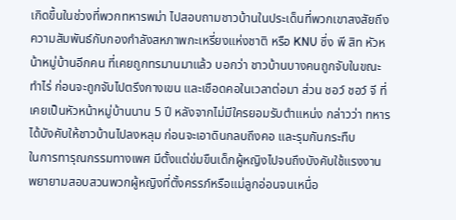เกิดขึ้นในช่วงที่พวกทหารพม่า ไปสอบถามชาวบ้านในประเด็นที่พวกเขาสงสัยถึงความสัมพันธ์กับกองกำลังสหภาพกะเหรี่ยงแห่งชาติ หรือ KNU ซึ่ง พี สิท หัวหน้าหมู่บ้านอีกคน ที่เคยถูกทรมานมาแล้ว บอกว่า ชาวบ้านบางคนถูกจับในขณะทำไร่ ก่อนจะถูกจับไปตรึงกางเขน และเชือดคอในเวลาต่อมา ส่วน ชอว์ ชอว์ จี ที่เคยเป็นหัวหน้าหมู่บ้านนาน 5 ปี หลังจากไม่มีใครยอมรับตำแหน่ง กล่าวว่า ทหารได้บังคับให้ชาวบ้านไปลงหลุม ก่อนจะเอาดินกลบถึงคอ และรุมกันกระทืบ
ในการทารุณกรรมทางเพศ มีตั้งแต่ข่มขืนเด็กผู้หญิงไปจนถึงบังคับใช้แรงงาน พยายามสอบสวนพวกผู้หญิงที่ตั้งครรภ์หรือแม่ลูกอ่อนจนเหนื่อ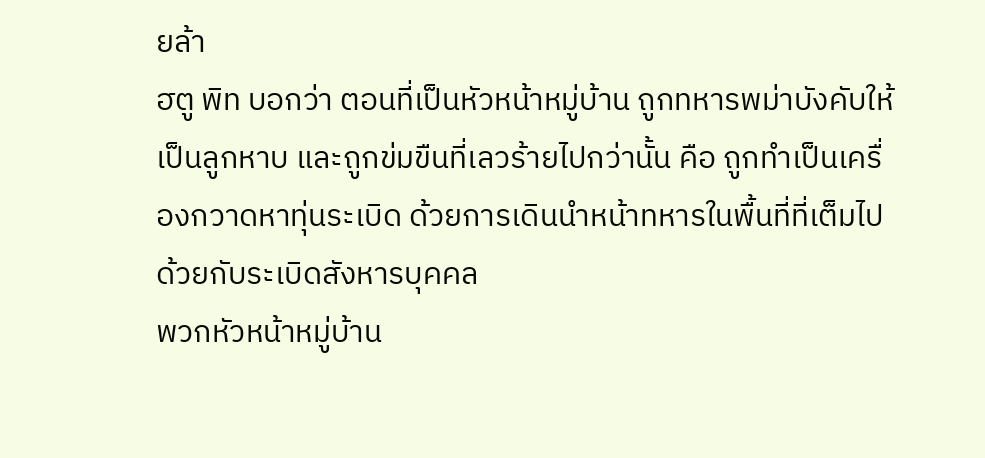ยล้า
ฮตู พิท บอกว่า ตอนที่เป็นหัวหน้าหมู่บ้าน ถูกทหารพม่าบังคับให้เป็นลูกหาบ และถูกข่มขืนที่เลวร้ายไปกว่านั้น คือ ถูกทำเป็นเครื่องกวาดหาทุ่นระเบิด ด้วยการเดินนำหน้าทหารในพื้นที่ที่เต็มไปด้วยกับระเบิดสังหารบุคคล
พวกหัวหน้าหมู่บ้าน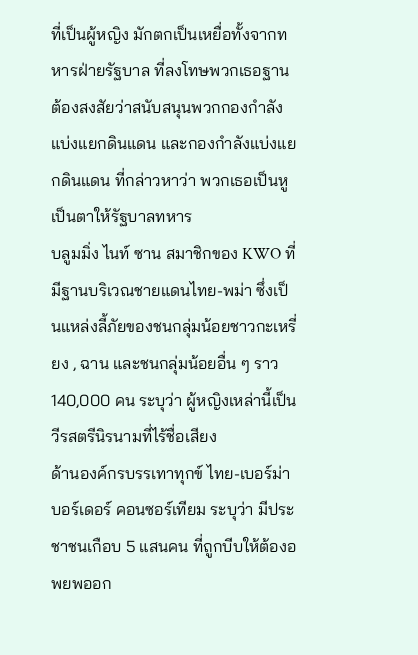ที่เป็นผู้หญิง มักตกเป็นเหยื่อทั้งจากทหารฝ่ายรัฐบาล ที่ลงโทษพวกเธอฐานต้องสงสัยว่าสนับสนุนพวกกองกำลังแบ่งแยกดินแดน และกองกำลังแบ่งแยกดินแดน ที่กล่าวหาว่า พวกเธอเป็นหูเป็นตาให้รัฐบาลทหาร
บลูมมิ่ง ไนท์ ซาน สมาชิกของ KWO ที่มีฐานบริเวณชายแดนไทย-พม่า ซึ่งเป็นแหล่งลี้ภัยของชนกลุ่มน้อยชาวกะเหรี่ยง , ฉาน และชนกลุ่มน้อยอื่น ๆ ราว 140,000 คน ระบุว่า ผู้หญิงเหล่านี้เป็นวีรสตรีนิรนามที่ไร้ชื่อเสียง
ด้านองค์กรบรรเทาทุกข์ ไทย-เบอร์ม่า บอร์เดอร์ คอนซอร์เทียม ระบุว่า มีประชาชนเกือบ 5 แสนคน ที่ถูกบีบให้ต้องอพยพออก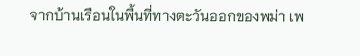จากบ้านเรือนในพื้นที่ทางตะวันออกของพม่า เพ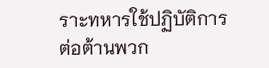ราะทหารใช้ปฏิบัติการต่อต้านพวก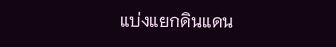แบ่งแยกดินแดน